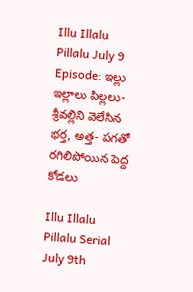Illu Illalu Pillalu July 9 Episode: ఇల్లు ఇల్లాలు పిల్లలు- శ్రీవల్లిని వెలేసిన భర్త, అత్త- పగతో రగిలిపోయిన పెద్ద కోడలు

Illu Illalu Pillalu Serial July 9th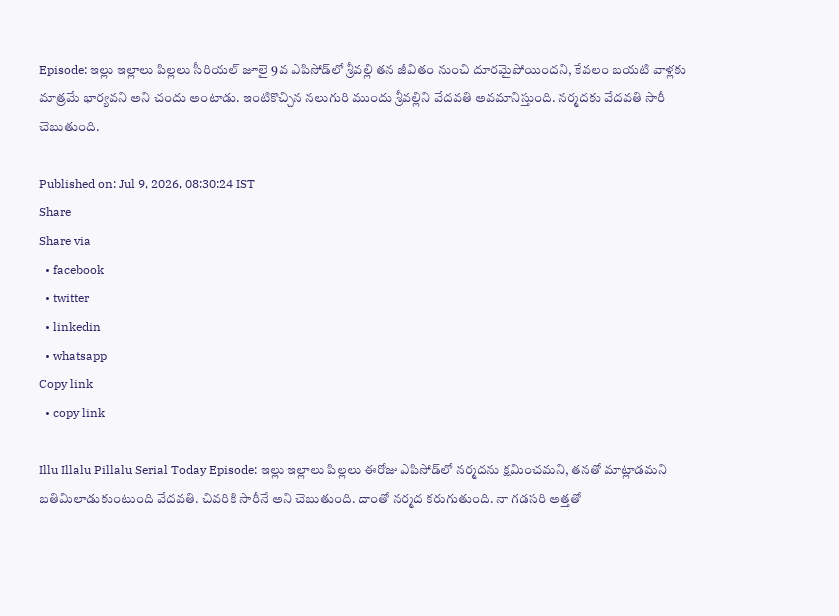Episode: ఇల్లు ఇల్లాలు పిల్లలు సీరియల్ జూలై 9వ ఎపిసోడ్‌లో శ్రీవల్లి తన జీవితం నుంచి దూరమైపోయిందని, కేవలం బయటి వాళ్లకు మాత్రమే భార్యవని అని చందు అంటాడు. ఇంటికొచ్చిన నలుగురి ముందు శ్రీవల్లిని వేదవతి అవమానిస్తుంది. నర్మదకు వేదవతి సారీ చెబుతుంది.

Published on: Jul 9, 2026, 08:30:24 IST
Share
Share via
  • facebook
  • twitter
  • linkedin
  • whatsapp
Copy link
  • copy link

Illu Illalu Pillalu Serial Today Episode: ఇల్లు ఇల్లాలు పిల్లలు ఈరోజు ఎపిసోడ్‌లో నర్మదను క్షమించమని, తనతో మాట్లాడమని బతిమిలాడుకుంటుంది వేదవతి. చివరికి సారీనే అని చెబుతుంది. దాంతో నర్మద కరుగుతుంది. నా గడసరి అత్తతో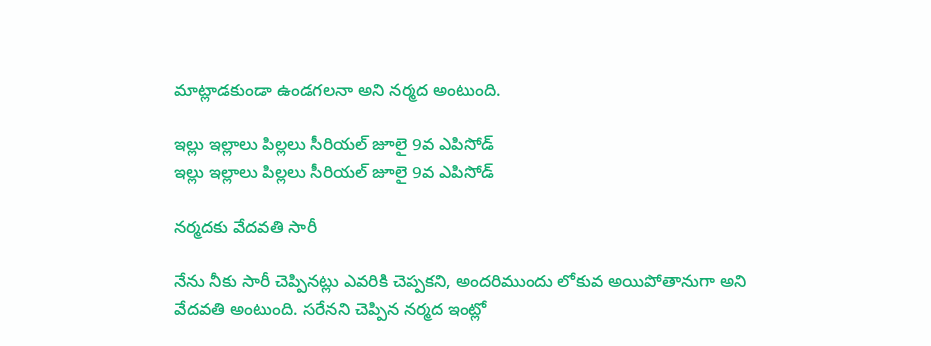మాట్లాడకుండా ఉండగలనా అని నర్మద అంటుంది.

ఇల్లు ఇల్లాలు పిల్లలు సీరియల్ జూలై 9వ ఎపిసోడ్
ఇల్లు ఇల్లాలు పిల్లలు సీరియల్ జూలై 9వ ఎపిసోడ్

నర్మదకు వేదవతి సారీ

నేను నీకు సారీ చెప్పినట్లు ఎవరికి చెప్పకని, అందరిముందు లోకువ అయిపోతానుగా అని వేదవతి అంటుంది. సరేనని చెప్పిన నర్మద ఇంట్లో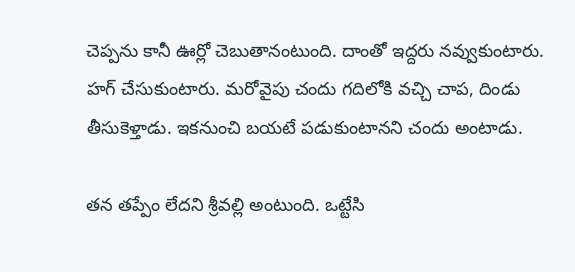చెప్పను కానీ ఊర్లో చెబుతానంటుంది. దాంతో ఇద్దరు నవ్వుకుంటారు. హగ్ చేసుకుంటారు. మరోవైపు చందు గదిలోకి వచ్చి చాప, దిండు తీసుకెళ్తాడు. ఇకనుంచి బయటే పడుకుంటానని చందు అంటాడు.

తన తప్పేం లేదని శ్రీవల్లి అంటుంది. ఒట్టేసి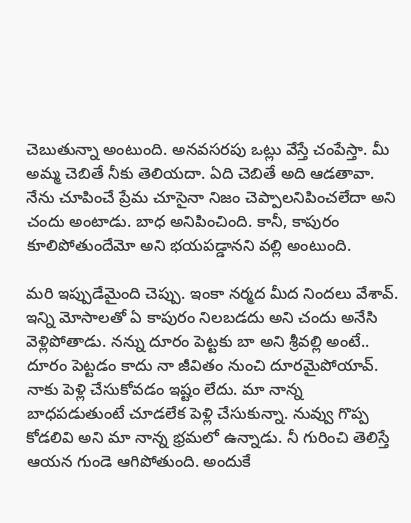చెబుతున్నా అంటుంది. అనవసరపు ఒట్లు వేస్తే చంపేస్తా. మీ అమ్మ చెబితే నీకు తెలియదా. ఏది చెబితే అది ఆడతావా. నేను చూపించే ప్రేమ చూసైనా నిజం చెప్పాలనిపించలేదా అని చందు అంటాడు. బాధ అనిపించింది. కానీ, కాపురం కూలిపోతుందేమో అని భయపడ్డానని వల్లి అంటుంది.

మరి ఇప్పుడేమైంది చెప్పు. ఇంకా నర్మద మీద నిందలు వేశావ్. ఇన్ని మోసాలతో ఏ కాపురం నిలబడదు అని చందు అనేసి వెళ్లిపోతాడు. నన్ను దూరం పెట్టకు బా అని శ్రీవల్లి అంటే.. దూరం పెట్టడం కాదు నా జీవితం నుంచి దూరమైపోయావ్. నాకు పెళ్లి చేసుకోవడం ఇష్టం లేదు. మా నాన్న బాధపడుతుంటే చూడలేక పెళ్లి చేసుకున్నా. నువ్వు గొప్ప కోడలివి అని మా నాన్న భ్రమలో ఉన్నాడు. నీ గురించి తెలిస్తే ఆయన గుండె ఆగిపోతుంది. అందుకే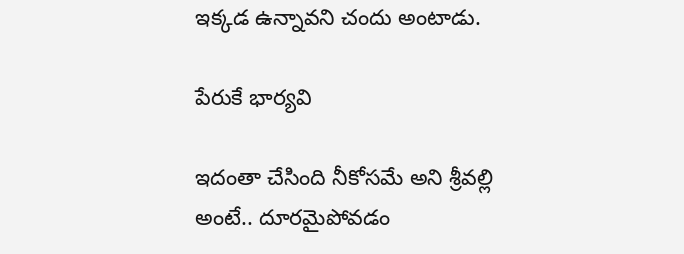ఇక్కడ ఉన్నావని చందు అంటాడు.

పేరుకే భార్యవి

ఇదంతా చేసింది నీకోసమే అని శ్రీవల్లి అంటే.. దూరమైపోవడం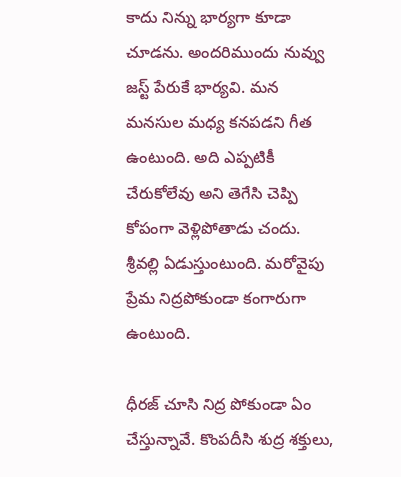కాదు నిన్ను భార్యగా కూడా చూడను. అందరిముందు నువ్వు జస్ట్ పేరుకే భార్యవి. మన మనసుల మధ్య కనపడని గీత ఉంటుంది. అది ఎప్పటికీ చేరుకోలేవు అని తెగేసి చెప్పి కోపంగా వెళ్లిపోతాడు చందు. శ్రీవల్లి ఏడుస్తుంటుంది. మరోవైపు ప్రేమ నిద్రపోకుండా కంగారుగా ఉంటుంది.

ధీరజ్ చూసి నిద్ర పోకుండా ఏం చేస్తున్నావే. కొంపదీసి శుద్ర శక్తులు,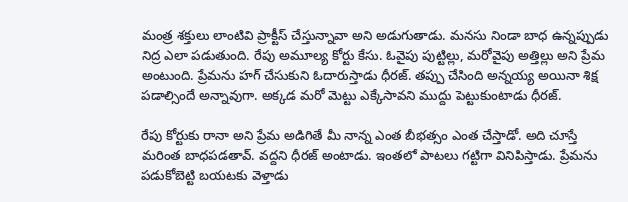మంత్ర శక్తులు లాంటివి ప్రాక్టీస్ చేస్తున్నావా అని అడుగుతాడు. మనసు నిండా బాధ ఉన్నప్పుడు నిద్ర ఎలా పడుతుంది. రేపు అమూల్య కోర్టు కేసు. ఓవైపు పుట్టిల్లు, మరోవైపు అత్తిల్లు అని ప్రేమ అంటుంది. ప్రేమను హగ్ చేసుకుని ఓదారుస్తాడు ధీరజ్. తప్పు చేసింది అన్నయ్య అయినా శిక్ష పడాల్సిందే అన్నావుగా. అక్కడ మరో మెట్టు ఎక్కేసావని ముద్దు పెట్టుకుంటాడు ధీరజ్.

రేపు కోర్టుకు రానా అని ప్రేమ అడిగితే మీ నాన్న ఎంత బీభత్సం ఎంత చేస్తాడో. అది చూస్తే మరింత బాధపడతావ్. వద్దని ధీరజ్ అంటాడు. ఇంతలో పాటలు గట్టిగా వినిపిస్తాడు. ప్రేమను పడుకోబెట్టి బయటకు వెళ్తాడు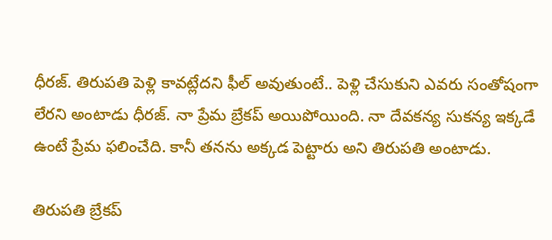ధీరజ్. తిరుపతి పెళ్లి కావట్లేదని ఫీల్ అవుతుంటే.. పెళ్లి చేసుకుని ఎవరు సంతోషంగా లేరని అంటాడు ధీరజ్. నా ప్రేమ బ్రేకప్ అయిపోయింది. నా దేవకన్య సుకన్య ఇక్కడే ఉంటే ప్రేమ ఫలించేది. కానీ తనను అక్కడ పెట్టారు అని తిరుపతి అంటాడు.

తిరుపతి బ్రేకప్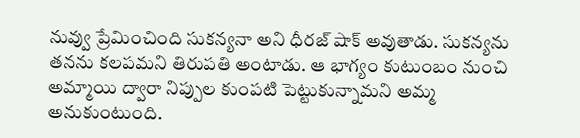నువ్వు ప్రేమించింది సుకన్యనా అని ధీరజ్ షాక్ అవుతాడు. సుకన్యను తనను కలపమని తిరుపతి అంటాడు. ఆ భాగ్యం కుటుంబం నుంచి అమ్మాయి ద్వారా నిప్పుల కుంపటి పెట్టుకున్నామని అమ్మ అనుకుంటుంది.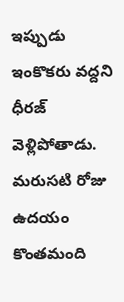ఇప్పుడు ఇంకొకరు వద్దని ధీరజ్ వెళ్లిపోతాడు. మరుసటి రోజు ఉదయం కొంతమంది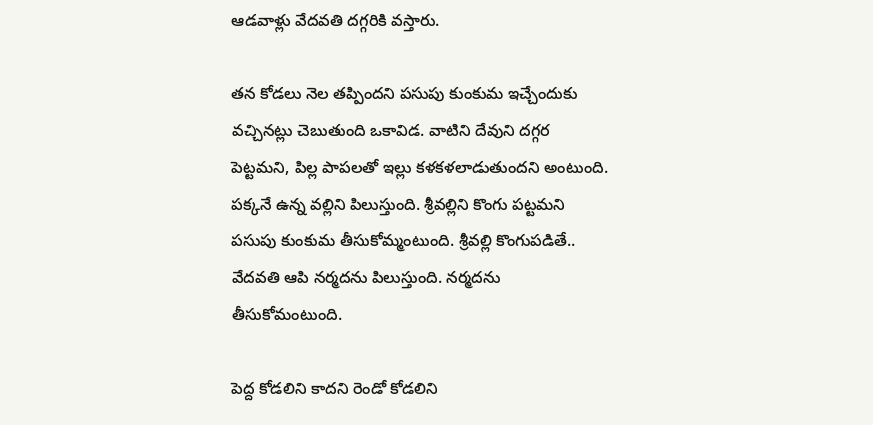ఆడవాళ్లు వేదవతి దగ్గరికి వస్తారు.

తన కోడలు నెల తప్పిందని పసుపు కుంకుమ ఇచ్చేందుకు వచ్చినట్లు చెబుతుంది ఒకావిడ. వాటిని దేవుని దగ్గర పెట్టమని, పిల్ల పాపలతో ఇల్లు కళకళలాడుతుందని అంటుంది. పక్కనే ఉన్న వల్లిని పిలుస్తుంది. శ్రీవల్లిని కొంగు పట్టమని పసుపు కుంకుమ తీసుకోమ్మంటుంది. శ్రీవల్లి కొంగుపడితే.. వేదవతి ఆపి నర్మదను పిలుస్తుంది. నర్మదను తీసుకోమంటుంది.

పెద్ద కోడలిని కాదని రెండో కోడలిని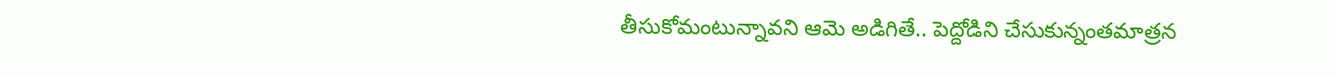తీసుకోమంటున్నావని ఆమె అడిగితే.. పెద్దోడిని చేసుకున్నంతమాత్రన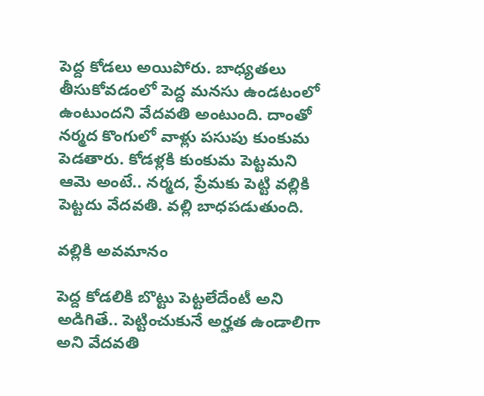పెద్ద కోడలు అయిపోరు. బాధ్యతలు తీసుకోవడంలో పెద్ద మనసు ఉండటంలో ఉంటుందని వేదవతి అంటుంది. దాంతో నర్మద కొంగులో వాళ్లు పసుపు కుంకుమ పెడతారు. కోడళ్లకి కుంకుమ పెట్టమని ఆమె అంటే.. నర్మద, ప్రేమకు పెట్టి వల్లికి పెట్టదు వేదవతి. వల్లి బాధపడుతుంది.

వల్లికి అవమానం

పెద్ద కోడలికి బొట్టు పెట్టలేదేంటీ అని అడిగితే.. పెట్టించుకునే అర్హత ఉండాలిగా అని వేదవతి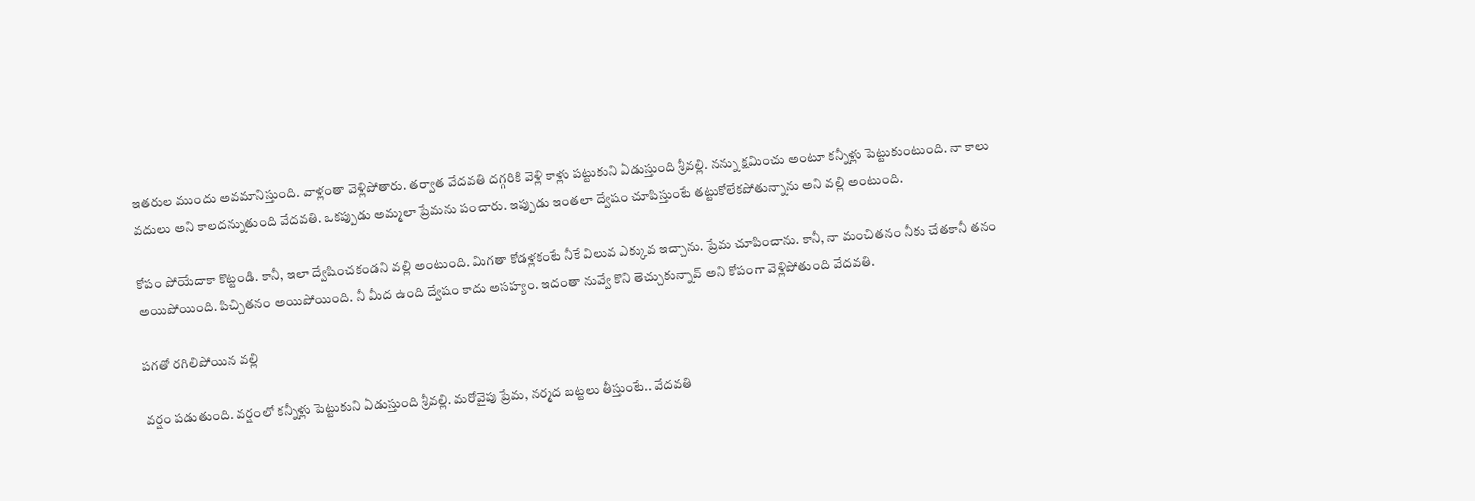ఇతరుల ముందు అవమానిస్తుంది. వాళ్లంతా వెళ్లిపోతారు. తర్వాత వేదవతి దగ్గరికి వెళ్లి కాళ్లు పట్టుకుని ఏడుస్తుంది శ్రీవల్లి. నన్ను క్షమించు అంటూ కన్నీళ్లు పెట్టుకుంటుంది. నా కాలు వదులు అని కాలదన్నుతుంది వేదవతి. ఒకప్పుడు అమ్మలా ప్రేమను పంచారు. ఇప్పుడు ఇంతలా ద్వేషం చూపిస్తుంటే తట్టుకోలేకపోతున్నాను అని వల్లి అంటుంది.

కోపం పోయేదాకా కొట్టండి. కానీ, ఇలా ద్వేషించకండని వల్లి అంటుంది. మిగతా కోడళ్లకంటే నీకే విలువ ఎక్కువ ఇచ్చాను. ప్రేమ చూపించాను. కానీ, నా మంచితనం నీకు చేతకానీ తనం అయిపోయింది. పిచ్చితనం అయిపోయింది. నీ మీద ఉంది ద్వేషం కాదు అసహ్యం. ఇదంతా నువ్వే కొని తెచ్చుకున్నావ్ అని కోపంగా వెళ్లిపోతుంది వేదవతి.

పగతో రగిలిపోయిన వల్లి

వర్షం పడుతుంది. వర్షంలో కన్నీళ్లు పెట్టుకుని ఏడుస్తుంది శ్రీవల్లి. మరోవైపు ప్రేమ, నర్మద బట్టలు తీస్తుంటే.. వేదవతి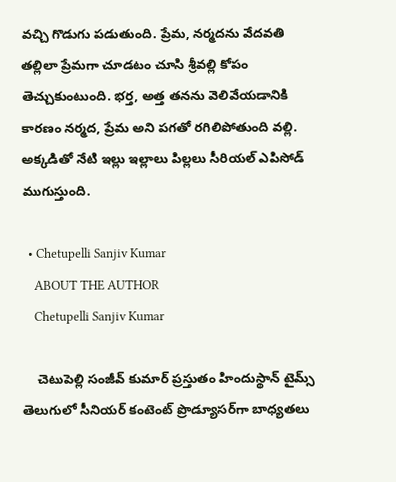వచ్చి గొడుగు పడుతుంది. ప్రేమ, నర్మదను వేదవతి తల్లిలా ప్రేమగా చూడటం చూసి శ్రీవల్లి కోపం తెచ్చుకుంటుంది. భర్త, అత్త తనను వెలివేయడానికి కారణం నర్మద, ప్రేమ అని పగతో రగిలిపోతుంది వల్లి. అక్కడితో నేటి ఇల్లు ఇల్లాలు పిల్లలు సీరియల్ ఎపిసోడ్ ముగుస్తుంది.

  • Chetupelli Sanjiv Kumar
    ABOUT THE AUTHOR
    Chetupelli Sanjiv Kumar

    చెటుపెల్లి సంజీవ్ కుమార్ ప్రస్తుతం హిందుస్థాన్ టైమ్స్ తెలుగులో సీనియర్ కంటెంట్ ప్రొడ్యూసర్‌గా బాధ్యతలు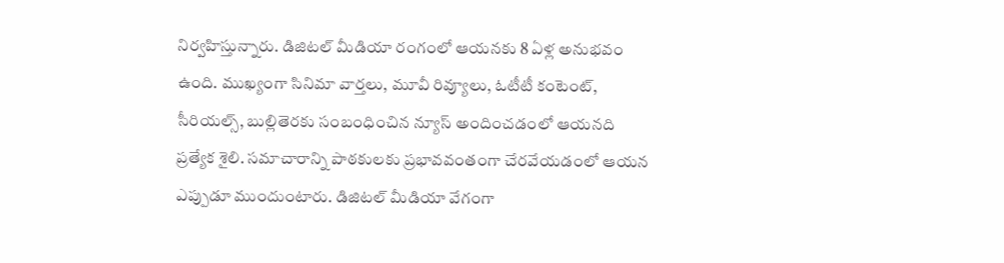నిర్వహిస్తున్నారు. డిజిటల్ మీడియా రంగంలో ఆయనకు 8 ఏళ్ల అనుభవం ఉంది. ముఖ్యంగా సినిమా వార్తలు, మూవీ రివ్యూలు, ఓటీటీ కంటెంట్, సీరియల్స్, బుల్లితెరకు సంబంధించిన న్యూస్ అందించడంలో ఆయనది ప్రత్యేక శైలి. సమాచారాన్ని పాఠకులకు ప్రభావవంతంగా చేరవేయడంలో ఆయన ఎప్పుడూ ముందుంటారు. డిజిటల్ మీడియా వేగంగా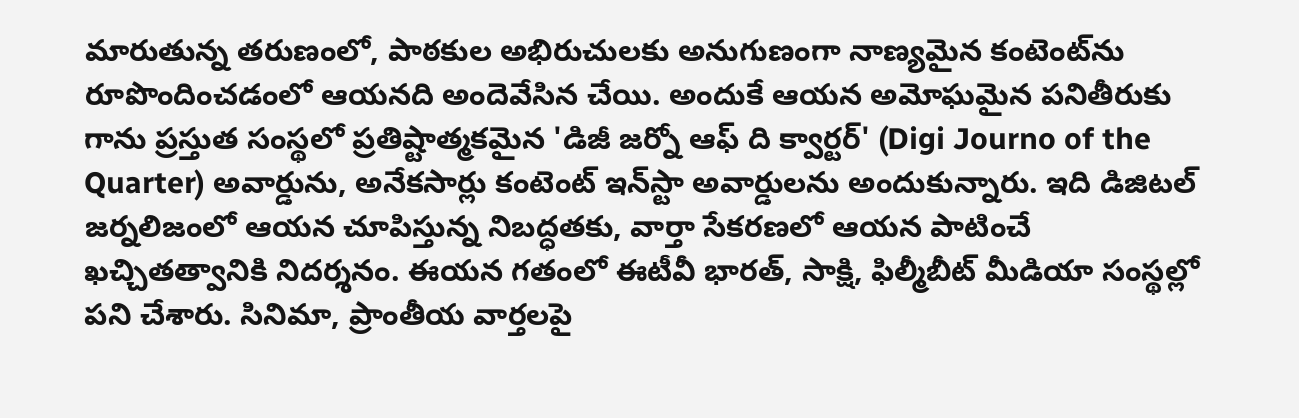మారుతున్న తరుణంలో, పాఠకుల అభిరుచులకు అనుగుణంగా నాణ్యమైన కంటెంట్‌ను రూపొందించడంలో ఆయనది అందెవేసిన చేయి. అందుకే ఆయన అమోఘమైన పనితీరుకు గాను ప్రస్తుత సంస్థలో ప్రతిష్టాత్మకమైన 'డిజీ జర్నో ఆఫ్ ది క్వార్టర్' (Digi Journo of the Quarter) అవార్డును, అనేకసార్లు కంటెంట్ ఇన్‌స్టా అవార్డులను అందుకున్నారు. ఇది డిజిటల్ జర్నలిజంలో ఆయన చూపిస్తున్న నిబద్ధతకు, వార్తా సేకరణలో ఆయన పాటించే ఖచ్చితత్వానికి నిదర్శనం. ఈయన గతంలో ఈటీవీ భారత్, సాక్షి, ఫిల్మీబీట్ మీడియా సంస్థల్లో పని చేశారు. సినిమా, ప్రాంతీయ వార్తలపై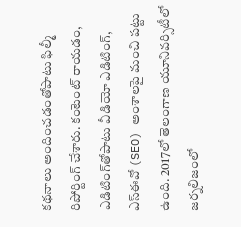కథనాలు అందించడంతోపాటు ఫిల్మీ రిపోర్టింగ్ చేశారు. కంటెంట్ రాయడం, ఎడిటింగ్‌తోపాటు వీడియో ఎడిటింగ్, ఎస్‌ఈవో (SEO) అంశాలపై మంచి పట్టు ఉంది. 2017లో తెలంగాణ యూనివర్సిటీలో జర్నలిజంలో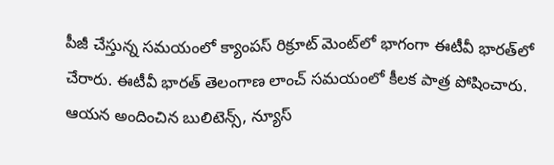పీజీ చేస్తున్న సమయంలో క్యాంపస్ రిక్రూట్ మెంట్‌లో భాగంగా ఈటీవీ భారత్‌లో చేరారు. ఈటీవీ భారత్ తెలంగాణ లాంచ్ సమయంలో కీలక పాత్ర పోషించారు. ఆయన అందించిన బులిటెన్స్, న్యూస్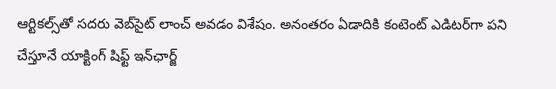ఆర్టికల్స్‌తో సదరు వెబ్‌సైట్ లాంచ్ అవడం విశేషం. అనంతరం ఏడాదికి కంటెంట్ ఎడిటర్‌గా పని చేస్తూనే యాక్టింగ్ షిఫ్ట్ ఇన్‌ఛార్జ్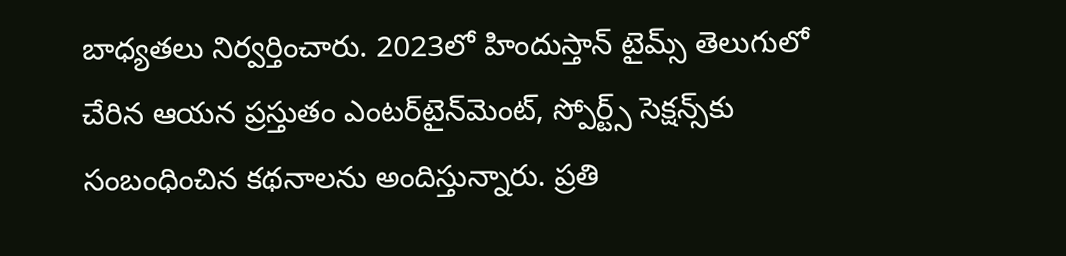బాధ్యతలు నిర్వర్తించారు. 2023లో హిందుస్తాన్ టైమ్స్ తెలుగులో చేరిన ఆయన ప్రస్తుతం ఎంటర్‌టైన్‌మెంట్, స్పోర్ట్స్ సెక్షన్స్‌కు సంబంధించిన కథనాలను అందిస్తున్నారు. ప్రతి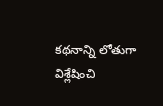కథనాన్ని లోతుగా విశ్లేషించి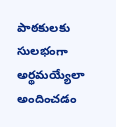పాఠకులకు సులభంగా అర్థమయ్యేలా అందించడం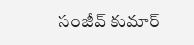సంజీవ్ కుమార్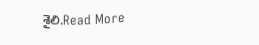శైలి.Read More